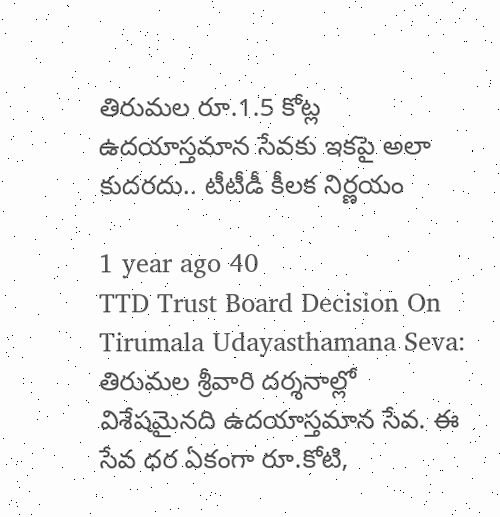తిరుమల రూ.1.5 కోట్ల ఉదయాస్తమాన సేవకు ఇకపై అలా కుదరదు.. టీటీడీ కీలక నిర్ణయం

1 year ago 40
TTD Trust Board Decision On Tirumala Udayasthamana Seva: తిరుమల శ్రీవారి దర్శనాల్లో విశేషమైనది ఉదయాస్తమాన సేవ. ఈ సేవ ధర ఏకంగా రూ.కోటి,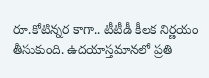రూ.కోటిన్నర కాగా.. టీటీడీ కీలక నిర్ణయం తీసుకుంది. ఉదయాస్తమానలో ప్రతి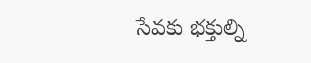సేవకు భక్తుల్ని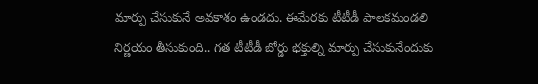మార్పు చేసుకునే అవకాశం ఉండదు. ఈమేరకు టీటీడీ పాలకమండలి నిర్ణయం తీసుకుంది.. గత టీటీడీ బోర్డు భక్తుల్ని మార్పు చేసుకునేందుకు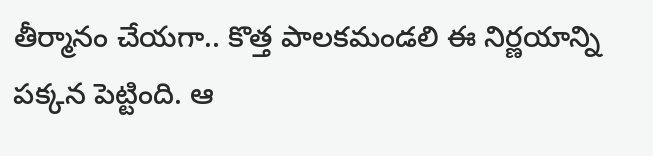తీర్మానం చేయగా.. కొత్త పాలకమండలి ఈ నిర్ణయాన్ని పక్కన పెట్టింది. ఆ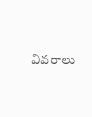వివరాలు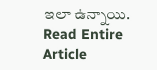ఇలా ఉన్నాయి.
Read Entire Article